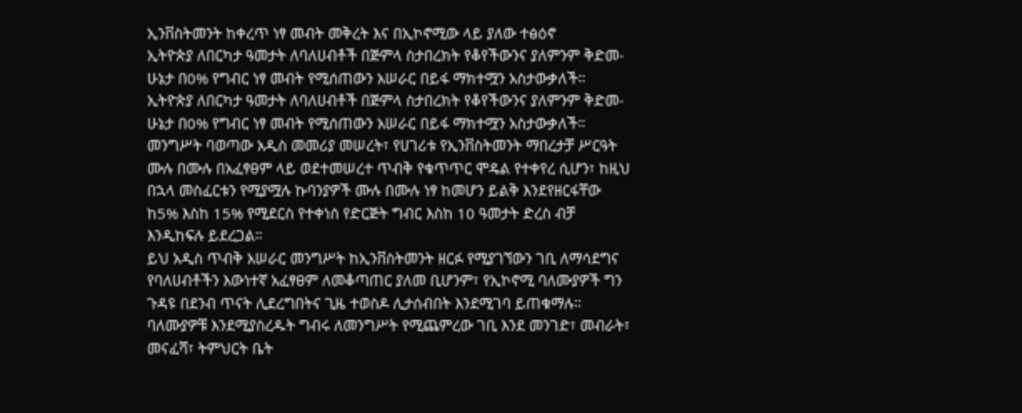ኢንቨስትመንት ከቀረጥ ነፃ መብት መቅረት እና በኢኮኖሚው ላይ ያለው ተፅዕኖ
ኢትዮጵያ ለበርካታ ዓመታት ለባለሀብቶች በጅምላ ስታበረክት የቆየችውንና ያለምንም ቅድመ-ሁኔታ በ0% የግብር ነፃ መብት የሚሰጠውን አሠራር በይፋ ማክተሟን አስታውቃለች።
ኢትዮጵያ ለበርካታ ዓመታት ለባለሀብቶች በጅምላ ስታበረክት የቆየችውንና ያለምንም ቅድመ-ሁኔታ በ0% የግብር ነፃ መብት የሚሰጠውን አሠራር በይፋ ማክተሟን አስታውቃለች። መንግሥት ባወጣው አዲስ መመሪያ መሠረት፣ የሀገሪቱ የኢንቨስትመንት ማበረታቻ ሥርዓት ሙሉ በሙሉ በአፈፃፀም ላይ ወደተመሠረተ ጥብቅ የቁጥጥር ሞዴል የተቀየረ ሲሆን፣ ከዚህ በኋላ መስፈርቱን የሚያሟሉ ኩባንያዎች ሙሉ በሙሉ ነፃ ከመሆን ይልቅ እንደየዘርፋቸው ከ5% እስከ 15% የሚደርስ የተቀነሰ የድርጅት ግብር እስከ 10 ዓመታት ድረስ ብቻ እንዲከፍሉ ይደረጋል።
ይህ አዲስ ጥብቅ አሠራር መንግሥት ከኢንቨስትመንት ዘርፉ የሚያገኘውን ገቢ ለማሳደግና የባለሀብቶችን እውነተኛ አፈፃፀም ለመቆጣጠር ያለመ ቢሆንም፣ የኢኮኖሚ ባለሙያዎች ግን ጉዳዩ በደንብ ጥናት ሊደረግበትና ጊዜ ተወስዶ ሊታሰብበት እንደሚገባ ይጠቁማሉ።
ባለሙያዎቹ እንደሚያስረዱት ግብሩ ለመንግሥት የሚጨምረው ገቢ እንደ መንገድ፣ መብራት፣ መናፈሻ፣ ትምህርት ቤት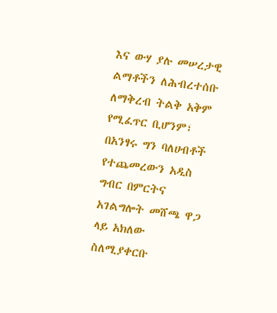እና ውሃ ያሉ መሠረታዊ ልማቶችን ለሕብረተሰቡ ለማቅረብ ትልቅ አቅም የሚፈጥር ቢሆንም፣ በአንፃሩ ግን ባለሀብቶች የተጨመረውን አዲስ ግብር በምርትና አገልግሎት መሸጫ ዋጋ ላይ አክለው ስለሚያቀርቡ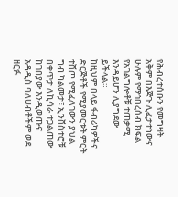የሕብረተሰቡን የመግዛት አቅም በእጅጉ ሊፈታተነውና ሁሉም የማኅበረሰብ ክፍል የአገልግሎቶቹ ተጠቃሚ እንዳይሆን ሊያግደው ይችላል።
ከዚህም በላይ ፋብሪካዎችና ድርጅቶች የሚያመርቱት ምርት ተሸጦ የሚፈለገውን ያህል ግብ ካልመታ፣ ኢንቨስተሮቹ በቀጥታ ለኪሳራ ተጋልጠው ከገበያው እንዲወጡና አዳዲስ ባለሀብቶችም ወደ ዘርፉ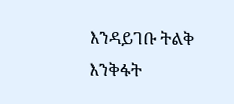እንዳይገቡ ትልቅ እንቅፋት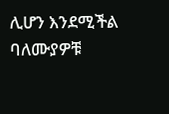ሊሆን እንደሚችል ባለሙያዎቹ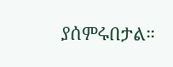ያሰምሩበታል።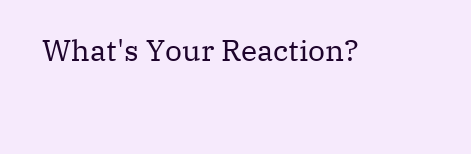What's Your Reaction?